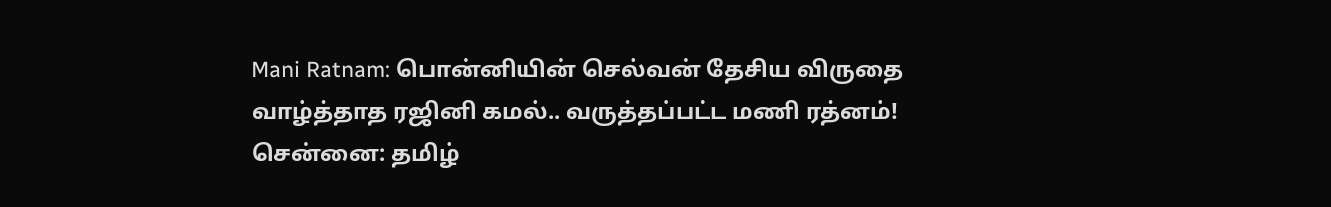Mani Ratnam: பொன்னியின் செல்வன் தேசிய விருதை வாழ்த்தாத ரஜினி கமல்.. வருத்தப்பட்ட மணி ரத்னம்!
சென்னை: தமிழ்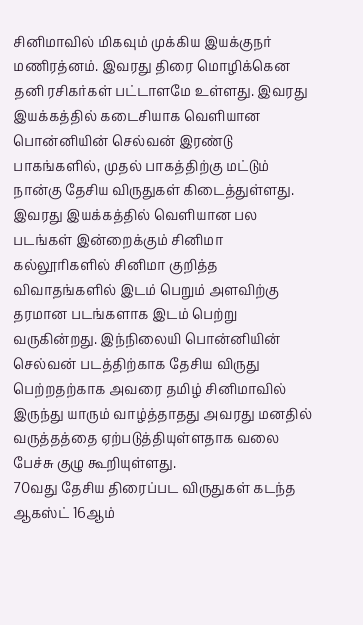சினிமாவில் மிகவும் முக்கிய இயக்குநர் மணிரத்னம். இவரது திரை மொழிக்கென தனி ரசிகர்கள் பட்டாளமே உள்ளது. இவரது இயக்கத்தில் கடைசியாக வெளியான பொன்னியின் செல்வன் இரண்டு பாகங்களில், முதல் பாகத்திற்கு மட்டும் நான்கு தேசிய விருதுகள் கிடைத்துள்ளது. இவரது இயக்கத்தில் வெளியான பல படங்கள் இன்றைக்கும் சினிமா கல்லூரிகளில் சினிமா குறித்த விவாதங்களில் இடம் பெறும் அளவிற்கு தரமான படங்களாக இடம் பெற்று வருகின்றது. இந்நிலையி பொன்னியின் செல்வன் படத்திற்காக தேசிய விருது பெற்றதற்காக அவரை தமிழ் சினிமாவில் இருந்து யாரும் வாழ்த்தாதது அவரது மனதில் வருத்தத்தை ஏற்படுத்தியுள்ளதாக வலை பேச்சு குழு கூறியுள்ளது.
70வது தேசிய திரைப்பட விருதுகள் கடந்த ஆகஸ்ட் 16ஆம்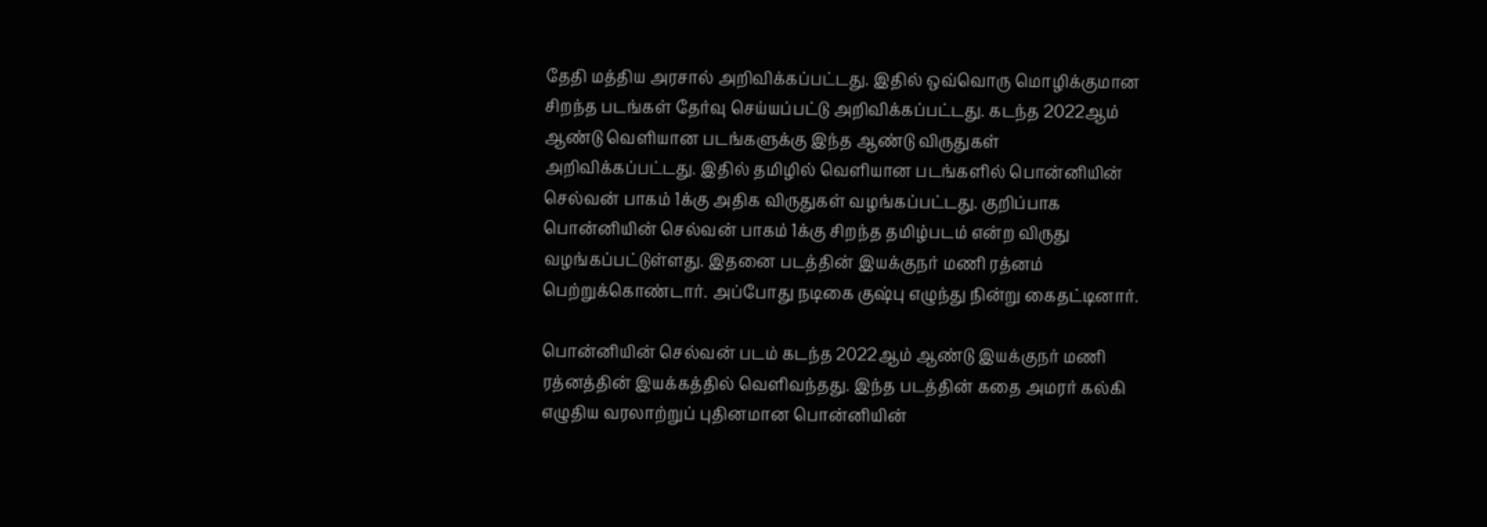தேதி மத்திய அரசால் அறிவிக்கப்பட்டது. இதில் ஒவ்வொரு மொழிக்குமான சிறந்த படங்கள் தேர்வு செய்யப்பட்டு அறிவிக்கப்பட்டது. கடந்த 2022ஆம் ஆண்டு வெளியான படங்களுக்கு இந்த ஆண்டு விருதுகள் அறிவிக்கப்பட்டது. இதில் தமிழில் வெளியான படங்களில் பொன்னியின் செல்வன் பாகம் 1க்கு அதிக விருதுகள் வழங்கப்பட்டது. குறிப்பாக பொன்னியின் செல்வன் பாகம் 1க்கு சிறந்த தமிழ்படம் என்ற விருது வழங்கப்பட்டுள்ளது. இதனை படத்தின் இயக்குநர் மணி ரத்னம் பெற்றுக்கொண்டார். அப்போது நடிகை குஷ்பு எழுந்து நின்று கைதட்டினார்.

பொன்னியின் செல்வன் படம் கடந்த 2022ஆம் ஆண்டு இயக்குநர் மணி ரத்னத்தின் இயக்கத்தில் வெளிவந்தது. இந்த படத்தின் கதை அமரர் கல்கி எழுதிய வரலாற்றுப் புதினமான பொன்னியின்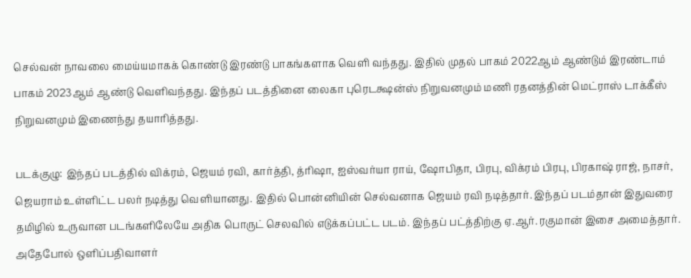செல்வன் நாவலை மைய்யமாகக் கொண்டு இரண்டு பாகங்களாக வெளி வந்தது. இதில் முதல் பாகம் 2022ஆம் ஆண்டும் இரண்டாம் பாகம் 2023ஆம் ஆண்டு வெளிவந்தது. இந்தப் படத்தினை லைகா புரெடக்ஷன்ஸ் நிறுவனமும் மணி ரதனத்தின் மெட்ராஸ் டாக்கீஸ் நிறுவனமும் இணைந்து தயாரித்தது.

படக்குழு: இந்தப் படத்தில் விக்ரம், ஜெயம் ரவி, கார்த்தி, த்ரிஷா, ஐஸ்வர்யா ராய், ஷோபிதா, பிரபு, விக்ரம் பிரபு, பிரகாஷ் ராஜ், நாசர், ஜெயராம் உள்ளிட்ட பலர் நடித்து வெளியானது. இதில் பொன்னியின் செல்வனாக ஜெயம் ரவி நடித்தார். இந்தப் படம்தான் இதுவரை தமிழில் உருவான படங்களிலேயே அதிக பொருட் செலவில் எடுக்கப்பட்ட படம். இந்தப் பட்த்திற்கு ஏ.ஆர். ரகுமான் இசை அமைத்தார். அதேபோல் ஒளிப்பதிவாளர்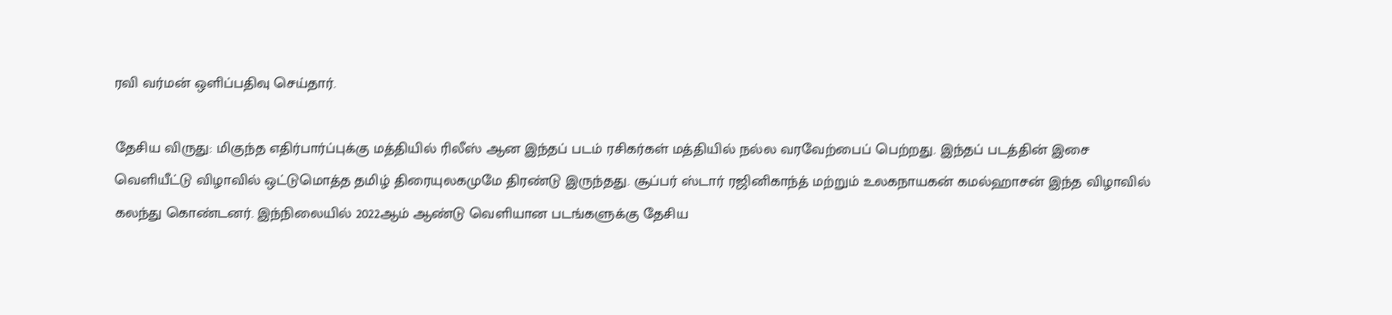ரவி வர்மன் ஒளிப்பதிவு செய்தார்.

தேசிய விருது: மிகுந்த எதிர்பார்ப்புக்கு மத்தியில் ரிலீஸ் ஆன இந்தப் படம் ரசிகர்கள் மத்தியில் நல்ல வரவேற்பைப் பெற்றது. இந்தப் படத்தின் இசை வெளியீட்டு விழாவில் ஒட்டுமொத்த தமிழ் திரையுலகமுமே திரண்டு இருந்தது. சூப்பர் ஸ்டார் ரஜினிகாந்த் மற்றும் உலகநாயகன் கமல்ஹாசன் இந்த விழாவில் கலந்து கொண்டனர். இந்நிலையில் 2022ஆம் ஆண்டு வெளியான படங்களுக்கு தேசிய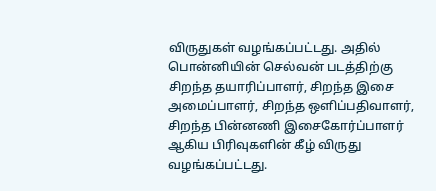விருதுகள் வழங்கப்பட்டது. அதில் பொன்னியின் செல்வன் படத்திற்கு சிறந்த தயாரிப்பாளர், சிறந்த இசை அமைப்பாளர், சிறந்த ஒளிப்பதிவாளர், சிறந்த பின்னணி இசைகோர்ப்பாளர் ஆகிய பிரிவுகளின் கீழ் விருது வழங்கப்பட்டது.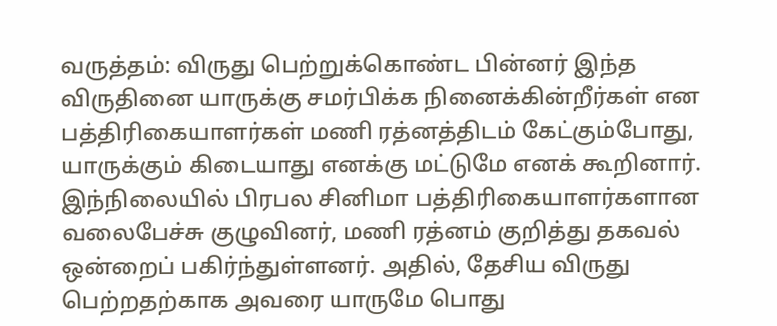வருத்தம்: விருது பெற்றுக்கொண்ட பின்னர் இந்த விருதினை யாருக்கு சமர்பிக்க நினைக்கின்றீர்கள் என பத்திரிகையாளர்கள் மணி ரத்னத்திடம் கேட்கும்போது, யாருக்கும் கிடையாது எனக்கு மட்டுமே எனக் கூறினார். இந்நிலையில் பிரபல சினிமா பத்திரிகையாளர்களான வலைபேச்சு குழுவினர், மணி ரத்னம் குறித்து தகவல் ஒன்றைப் பகிர்ந்துள்ளனர். அதில், தேசிய விருது பெற்றதற்காக அவரை யாருமே பொது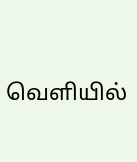வெளியில்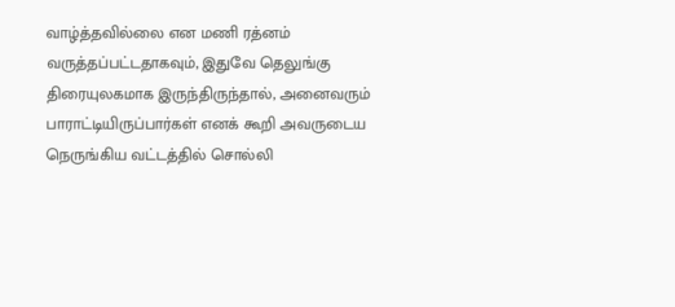வாழ்த்தவில்லை என மணி ரத்னம் வருத்தப்பட்டதாகவும், இதுவே தெலுங்கு திரையுலகமாக இருந்திருந்தால், அனைவரும் பாராட்டியிருப்பார்கள் எனக் கூறி அவருடைய நெருங்கிய வட்டத்தில் சொல்லி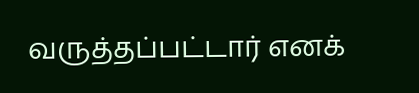வருத்தப்பட்டார் எனக்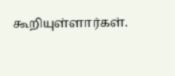கூறியுள்ளார்கள்.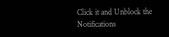Click it and Unblock the Notifications